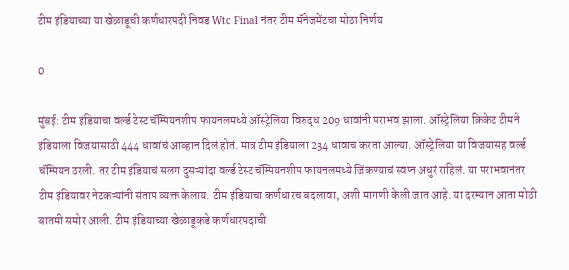टीम इंडियाच्या या खेळाडूची कर्णधारपदी निवड Wtc Final नंतर टीम मॅनेजमेंटचा मोठा निर्णय

0

मुंबई: टीम इंडियाचा वर्ल्ड टेस्ट चॅम्पियनशीप फायनलमध्ये ऑस्ट्रेलिया विरुद्ध 209 धावांनी पराभव झाला. ऑस्ट्रेलिया क्रिकेट टीमने इंडियाला विजयासाठी 444 धावांचं आव्हान दिलं होतं. मात्र टीम इंडियाला 234 धावाच करता आल्या. ऑस्ट्रेलिया या विजयासह वर्ल्ड चॅम्पियन ठरली. तर टीम इंडियाचं सलग दुसऱ्यांदा वर्ल्ड टेस्ट चॅम्पियनशीप फायनलमध्ये जिंकण्याचं स्वप्न अधुरं राहिलं. या पराभवानंतर टीम इंडियावर नेटकऱ्यांनी संताप व्यक्त केलाय. टीम इंडियाचा कर्णधारच बदलावा, अशी मागणी केली जात आहे. या दरम्यान आता मोठी बातमी समोर आली. टीम इंडियाच्या खेळाडूकडे कर्णधारपदाची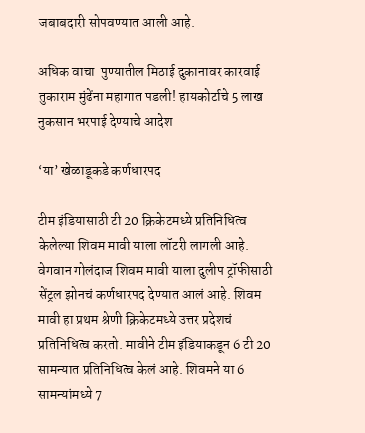जबाबदारी सोपवण्यात आली आहे.

अधिक वाचा  पुण्यातील मिठाई दुकानावर कारवाई तुकाराम मुंढेंना महागात पडली! हायकोर्टाचे 5 लाख नुकसान भरपाई देण्याचे आदेश

‘या’ खेळाडूकडे कर्णधारपद

टीम इंडियासाठी टी 20 क्रिकेटमध्ये प्रतिनिधित्व केलेल्या शिवम मावी याला लॉटरी लागली आहे. वेगवान गोलंदाज शिवम मावी याला दुलीप ट्रॉफीसाठी सेंट्रल झोनचं कर्णधारपद देण्यात आलं आहे. शिवम मावी हा प्रथम श्रेणी क्रिकेटमध्ये उत्तर प्रदेशचं प्रतिनिधित्व करतो. मावीने टीम इंडियाकडून 6 टी 20 सामन्यात प्रतिनिधित्व केलं आहे. शिवमने या 6 सामन्यांमध्ये 7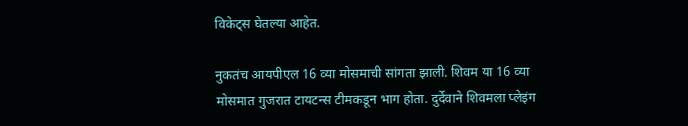विकेट्स घेतल्या आहेत.

नुकतंच आयपीएल 16 व्या मोसमाची सांगता झाली. शिवम या 16 व्या मोसमात गुजरात टायटन्स टीमकडून भाग होता. दुर्देवाने शिवमला प्लेइंग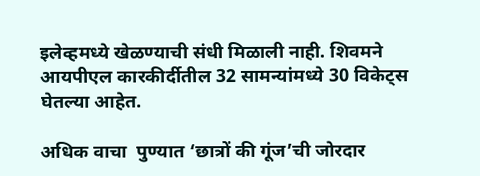इलेव्हमध्ये खेळण्याची संधी मिळाली नाही. शिवमने आयपीएल कारकीर्दीतील 32 सामन्यांमध्ये 30 विकेट्स घेतल्या आहेत.

अधिक वाचा  पुण्यात ‘छात्रों की गूंज’ची जोरदार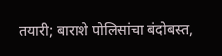तयारी; बाराशे पोलिसांचा बंदोबस्त,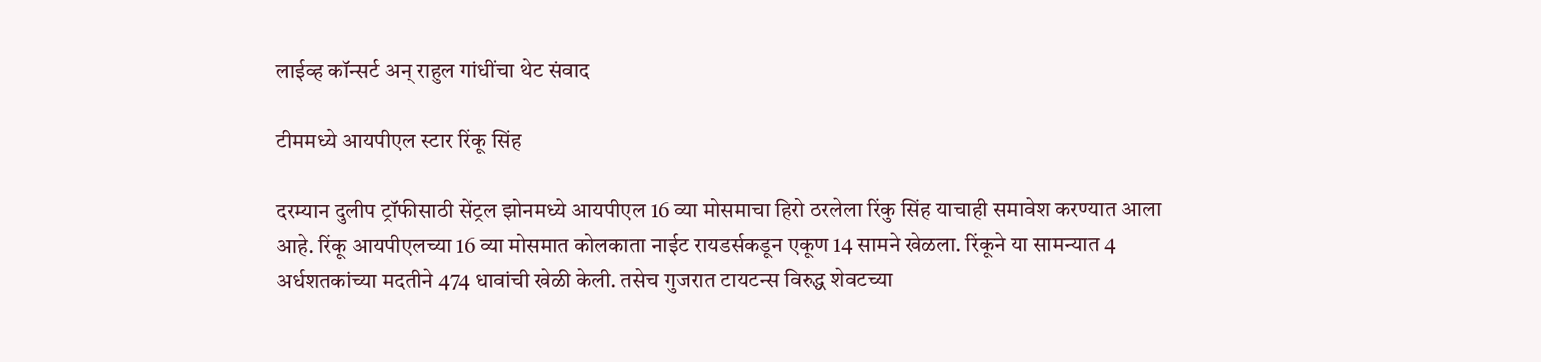लाईव्ह कॉन्सर्ट अन् राहुल गांधींचा थेट संवाद

टीममध्ये आयपीएल स्टार रिंकू सिंह

दरम्यान दुलीप ट्रॉफीसाठी सेंट्रल झोनमध्ये आयपीएल 16 व्या मोसमाचा हिरो ठरलेला रिंकु सिंह याचाही समावेश करण्यात आला आहे. रिंकू आयपीएलच्या 16 व्या मोसमात कोलकाता नाईट रायडर्सकडून एकूण 14 सामने खेळला. रिंकूने या सामन्यात 4 अर्धशतकांच्या मदतीने 474 धावांची खेळी केली. तसेच गुजरात टायटन्स विरुद्ध शेवटच्या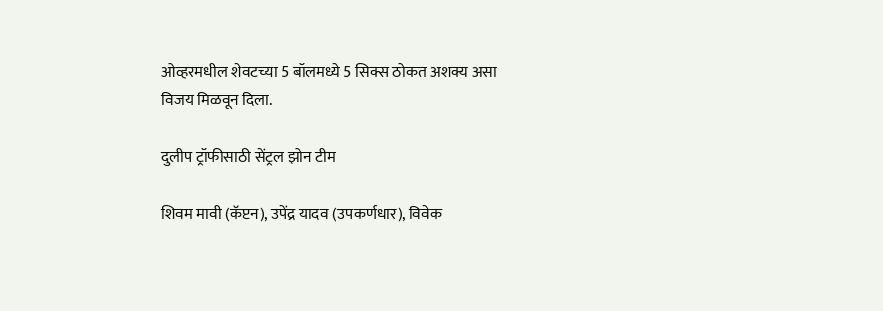ओव्हरमधील शेवटच्या 5 बॉलमध्ये 5 सिक्स ठोकत अशक्य असा विजय मिळवून दिला.

दुलीप ट्रॉफीसाठी सेंट्रल झोन टीम

शिवम मावी (कॅप्टन), उपेंद्र यादव (उपकर्णधार), विवेक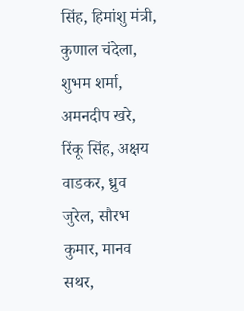सिंह, हिमांशु मंत्री, कुणाल चंदेला, शुभम शर्मा, अमनदीप खरे, रिंकू सिंह, अक्षय वाडकर, ध्रुव जुरेल, सौरभ कुमार, मानव सथर,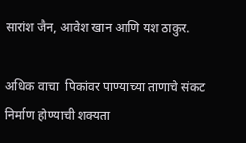सारांश जैन, आवेश खान आणि यश ठाकुर.

अधिक वाचा  पिकांवर पाण्याच्या ताणाचे संकट निर्माण होण्याची शक्यता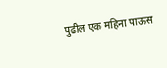पुढील एक महिना पाऊस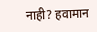नाही? हवामान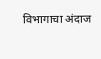विभागाचा अंदाज